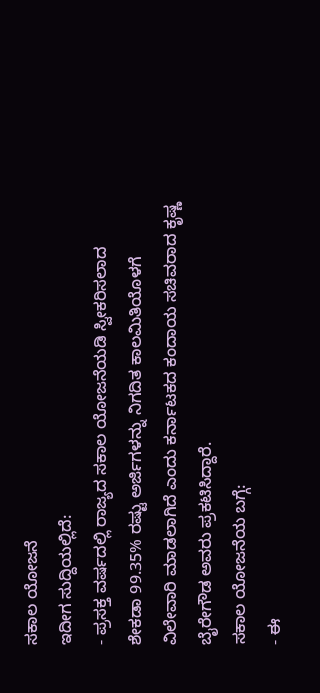ಸಕಾಲ ಯೋಜನೆ
ಇದೀಗ ಸುದ್ದಿಯಲ್ಲಿದೆ:
- ಪ್ರಸಕ್ತ ವರ್ಷದಲ್ಲಿ ರಾಜ್ಯದ ಸಕಾಲ ಯೋಜನೆಯಡಿ ಸ್ವೀಕರಿಸಲಾದ ಶೇಕಡಾ 99.35% ರಷ್ಟು ಅರ್ಜಿಗಳನ್ನು ನಿಗದಿತ ಕಾಲಮಿತಿಯೊಳಗೆ ವಿಲೇವಾರಿ ಮಾಡಲಾಗಿದೆ ಎಂದು ಕರ್ನಾಟಕದ ಕಂದಾಯ ಸಚಿವರಾದ ಕೃಷ್ಣ ಬೈರೇಗೌಡ ಅವರು ಪ್ರಕಟಿಸಿದ್ದಾರೆ.
ಸಕಾಲ ಯೋಜನೆಯ ಬಗ್ಗೆ:
- ಈ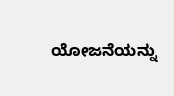ಯೋಜನೆಯನ್ನು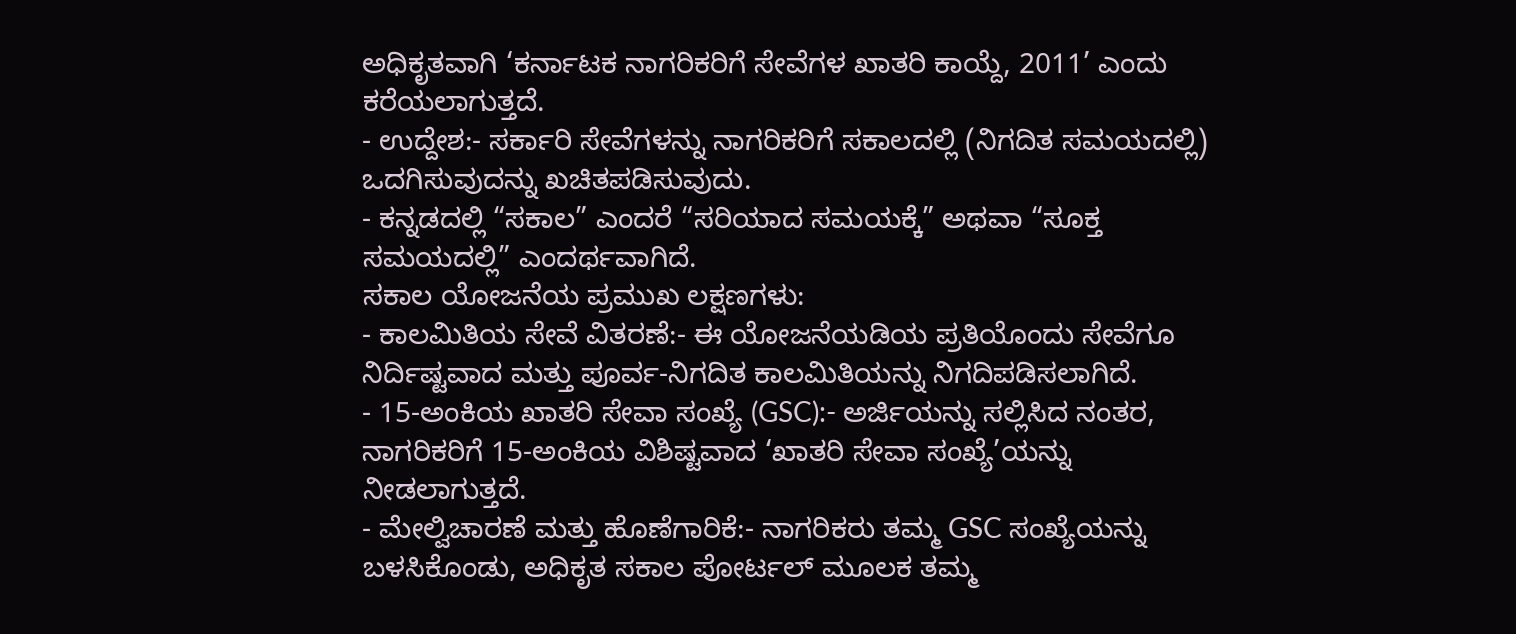ಅಧಿಕೃತವಾಗಿ ‘ಕರ್ನಾಟಕ ನಾಗರಿಕರಿಗೆ ಸೇವೆಗಳ ಖಾತರಿ ಕಾಯ್ದೆ, 2011’ ಎಂದು ಕರೆಯಲಾಗುತ್ತದೆ.
- ಉದ್ದೇಶ:- ಸರ್ಕಾರಿ ಸೇವೆಗಳನ್ನು ನಾಗರಿಕರಿಗೆ ಸಕಾಲದಲ್ಲಿ (ನಿಗದಿತ ಸಮಯದಲ್ಲಿ) ಒದಗಿಸುವುದನ್ನು ಖಚಿತಪಡಿಸುವುದು.
- ಕನ್ನಡದಲ್ಲಿ “ಸಕಾಲ” ಎಂದರೆ “ಸರಿಯಾದ ಸಮಯಕ್ಕೆ” ಅಥವಾ “ಸೂಕ್ತ ಸಮಯದಲ್ಲಿ” ಎಂದರ್ಥವಾಗಿದೆ.
ಸಕಾಲ ಯೋಜನೆಯ ಪ್ರಮುಖ ಲಕ್ಷಣಗಳು:
- ಕಾಲಮಿತಿಯ ಸೇವೆ ವಿತರಣೆ:- ಈ ಯೋಜನೆಯಡಿಯ ಪ್ರತಿಯೊಂದು ಸೇವೆಗೂ ನಿರ್ದಿಷ್ಟವಾದ ಮತ್ತು ಪೂರ್ವ-ನಿಗದಿತ ಕಾಲಮಿತಿಯನ್ನು ನಿಗದಿಪಡಿಸಲಾಗಿದೆ.
- 15-ಅಂಕಿಯ ಖಾತರಿ ಸೇವಾ ಸಂಖ್ಯೆ (GSC):- ಅರ್ಜಿಯನ್ನು ಸಲ್ಲಿಸಿದ ನಂತರ, ನಾಗರಿಕರಿಗೆ 15-ಅಂಕಿಯ ವಿಶಿಷ್ಟವಾದ ‘ಖಾತರಿ ಸೇವಾ ಸಂಖ್ಯೆ’ಯನ್ನು ನೀಡಲಾಗುತ್ತದೆ.
- ಮೇಲ್ವಿಚಾರಣೆ ಮತ್ತು ಹೊಣೆಗಾರಿಕೆ:- ನಾಗರಿಕರು ತಮ್ಮ GSC ಸಂಖ್ಯೆಯನ್ನು ಬಳಸಿಕೊಂಡು, ಅಧಿಕೃತ ಸಕಾಲ ಪೋರ್ಟಲ್ ಮೂಲಕ ತಮ್ಮ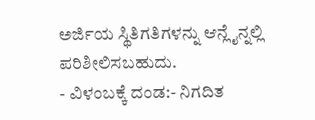ಅರ್ಜಿಯ ಸ್ಥಿತಿಗತಿಗಳನ್ನು ಆನ್ಲೈನ್ನಲ್ಲಿ ಪರಿಶೀಲಿಸಬಹುದು.
- ವಿಳಂಬಕ್ಕೆ ದಂಡ:- ನಿಗದಿತ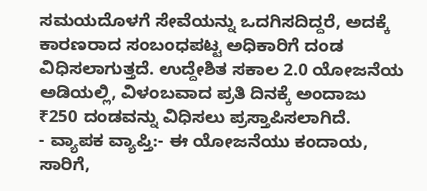ಸಮಯದೊಳಗೆ ಸೇವೆಯನ್ನು ಒದಗಿಸದಿದ್ದರೆ, ಅದಕ್ಕೆ ಕಾರಣರಾದ ಸಂಬಂಧಪಟ್ಟ ಅಧಿಕಾರಿಗೆ ದಂಡ ವಿಧಿಸಲಾಗುತ್ತದೆ. ಉದ್ದೇಶಿತ ಸಕಾಲ 2.0 ಯೋಜನೆಯ ಅಡಿಯಲ್ಲಿ, ವಿಳಂಬವಾದ ಪ್ರತಿ ದಿನಕ್ಕೆ ಅಂದಾಜು ₹250 ದಂಡವನ್ನು ವಿಧಿಸಲು ಪ್ರಸ್ತಾಪಿಸಲಾಗಿದೆ.
- ವ್ಯಾಪಕ ವ್ಯಾಪ್ತಿ:- ಈ ಯೋಜನೆಯು ಕಂದಾಯ, ಸಾರಿಗೆ,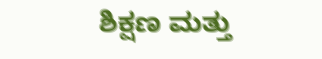ಶಿಕ್ಷಣ ಮತ್ತು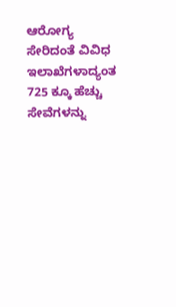ಆರೋಗ್ಯ ಸೇರಿದಂತೆ ವಿವಿಧ ಇಲಾಖೆಗಳಾದ್ಯಂತ 725 ಕ್ಕೂ ಹೆಚ್ಚು ಸೇವೆಗಳನ್ನು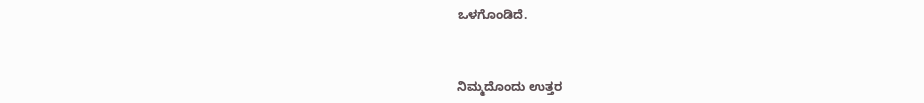ಒಳಗೊಂಡಿದೆ.



ನಿಮ್ಮದೊಂದು ಉತ್ತರ